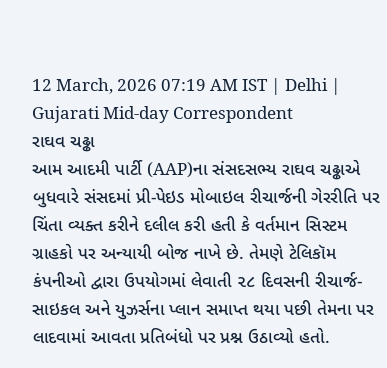12 March, 2026 07:19 AM IST | Delhi | Gujarati Mid-day Correspondent
રાઘવ ચઢ્ઢા
આમ આદમી પાર્ટી (AAP)ના સંસદસભ્ય રાઘવ ચઢ્ઢાએ બુધવારે સંસદમાં પ્રી-પેઇડ મોબાઇલ રીચાર્જની ગેરરીતિ પર ચિંતા વ્યક્ત કરીને દલીલ કરી હતી કે વર્તમાન સિસ્ટમ ગ્રાહકો પર અન્યાયી બોજ નાખે છે. તેમણે ટેલિકૉમ કંપનીઓ દ્વારા ઉપયોગમાં લેવાતી ૨૮ દિવસની રીચાર્જ-સાઇકલ અને યુઝર્સના પ્લાન સમાપ્ત થયા પછી તેમના પર લાદવામાં આવતા પ્રતિબંધો પર પ્રશ્ન ઉઠાવ્યો હતો.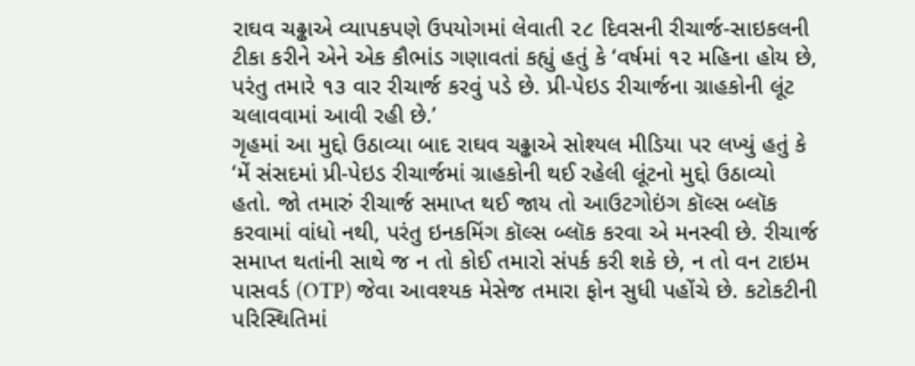રાઘવ ચઢ્ઢાએ વ્યાપકપણે ઉપયોગમાં લેવાતી ૨૮ દિવસની રીચાર્જ-સાઇકલની ટીકા કરીને એને એક કૌભાંડ ગણાવતાં કહ્યું હતું કે ‘વર્ષમાં ૧૨ મહિના હોય છે, પરંતુ તમારે ૧૩ વાર રીચાર્જ કરવું પડે છે. પ્રી-પેઇડ રીચાર્જના ગ્રાહકોની લૂંટ ચલાવવામાં આવી રહી છે.’
ગૃહમાં આ મુદ્દો ઉઠાવ્યા બાદ રાઘવ ચઢ્ઢાએ સોશ્યલ મીડિયા પર લખ્યું હતું કે ‘મેં સંસદમાં પ્રી-પેઇડ રીચાર્જમાં ગ્રાહકોની થઈ રહેલી લૂંટનો મુદ્દો ઉઠાવ્યો હતો. જો તમારું રીચાર્જ સમાપ્ત થઈ જાય તો આઉટગોઇંગ કૉલ્સ બ્લૉક કરવામાં વાંધો નથી, પરંતુ ઇનકમિંગ કૉલ્સ બ્લૉક કરવા એ મનસ્વી છે. રીચાર્જ સમાપ્ત થતાંની સાથે જ ન તો કોઈ તમારો સંપર્ક કરી શકે છે, ન તો વન ટાઇમ પાસવર્ડ (OTP) જેવા આવશ્યક મેસેજ તમારા ફોન સુધી પહોંચે છે. કટોકટીની પરિસ્થિતિમાં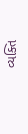વ્યક્તિ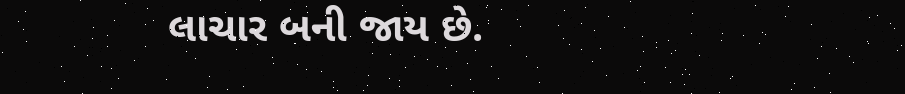લાચાર બની જાય છે.